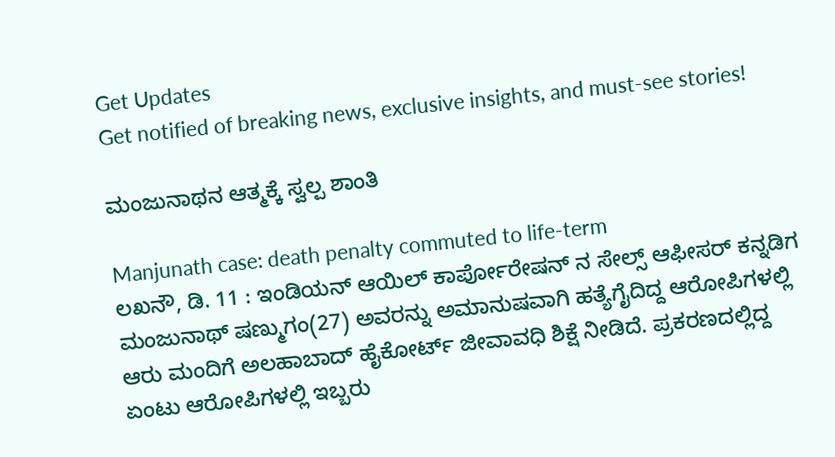Get Updates
Get notified of breaking news, exclusive insights, and must-see stories!

ಮಂಜುನಾಥನ ಆತ್ಮಕ್ಕೆ ಸ್ವಲ್ಪ ಶಾಂತಿ

Manjunath case: death penalty commuted to life-term
ಲಖನೌ, ಡಿ. 11 : ಇಂಡಿಯನ್ ಆಯಿಲ್ ಕಾರ್ಪೋರೇಷನ್ ನ ಸೇಲ್ಸ್ ಆಫೀಸರ್ ಕನ್ನಡಿಗ ಮಂಜುನಾಥ್ ಷಣ್ಮುಗಂ(27) ಅವರನ್ನು ಅಮಾನುಷವಾಗಿ ಹತ್ಯೆಗೈದಿದ್ದ ಆರೋಪಿಗಳಲ್ಲಿ ಆರು ಮಂದಿಗೆ ಅಲಹಾಬಾದ್ ಹೈಕೋರ್ಟ್ ಜೀವಾವಧಿ ಶಿಕ್ಷೆ ನೀಡಿದೆ. ಪ್ರಕರಣದಲ್ಲಿದ್ದ ಏಂಟು ಆರೋಪಿಗಳಲ್ಲಿ ಇಬ್ಬರು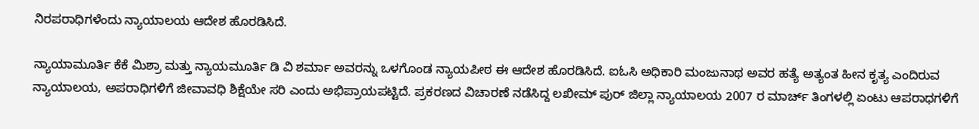ನಿರಪರಾಧಿಗಳೆಂದು ನ್ಯಾಯಾಲಯ ಆದೇಶ ಹೊರಡಿಸಿದೆ.

ನ್ಯಾಯಾಮೂರ್ತಿ ಕೆಕೆ ಮಿಶ್ರಾ ಮತ್ತು ನ್ಯಾಯಮೂರ್ತಿ ಡಿ ವಿ ಶರ್ಮಾ ಅವರನ್ನು ಒಳಗೊಂಡ ನ್ಯಾಯಪೀಠ ಈ ಆದೇಶ ಹೊರಡಿಸಿದೆ. ಐಓಸಿ ಅಧಿಕಾರಿ ಮಂಜುನಾಥ ಅವರ ಹತ್ಯೆ ಅತ್ಯಂತ ಹೀನ ಕೃತ್ಯ ಎಂದಿರುವ ನ್ಯಾಯಾಲಯ, ಅಪರಾಧಿಗಳಿಗೆ ಜೀವಾವಧಿ ಶಿಕ್ಷೆಯೇ ಸರಿ ಎಂದು ಅಭಿಪ್ರಾಯಪಟ್ಟಿದೆ. ಪ್ರಕರಣದ ವಿಚಾರಣೆ ನಡೆಸಿದ್ದ ಲಖೀಮ್ ಪುರ್ ಜಿಲ್ಲಾ ನ್ಯಾಯಾಲಯ 2007 ರ ಮಾರ್ಚ್ ತಿಂಗಳಲ್ಲಿ ಏಂಟು ಆಪರಾಧಗಳಿಗೆ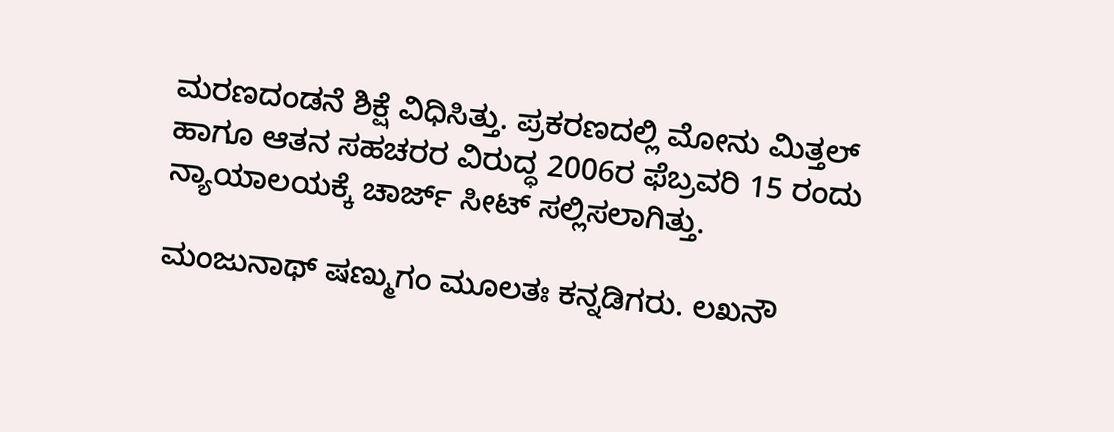ಮರಣದಂಡನೆ ಶಿಕ್ಷೆ ವಿಧಿಸಿತ್ತು. ಪ್ರಕರಣದಲ್ಲಿ ಮೋನು ಮಿತ್ತಲ್ ಹಾಗೂ ಆತನ ಸಹಚರರ ವಿರುದ್ಧ 2006ರ ಫೆಬ್ರವರಿ 15 ರಂದು ನ್ಯಾಯಾಲಯಕ್ಕೆ ಚಾರ್ಜ್ ಸೀಟ್ ಸಲ್ಲಿಸಲಾಗಿತ್ತು.

ಮಂಜುನಾಥ್ ಷಣ್ಮುಗಂ ಮೂಲತಃ ಕನ್ನಡಿಗರು. ಲಖನೌ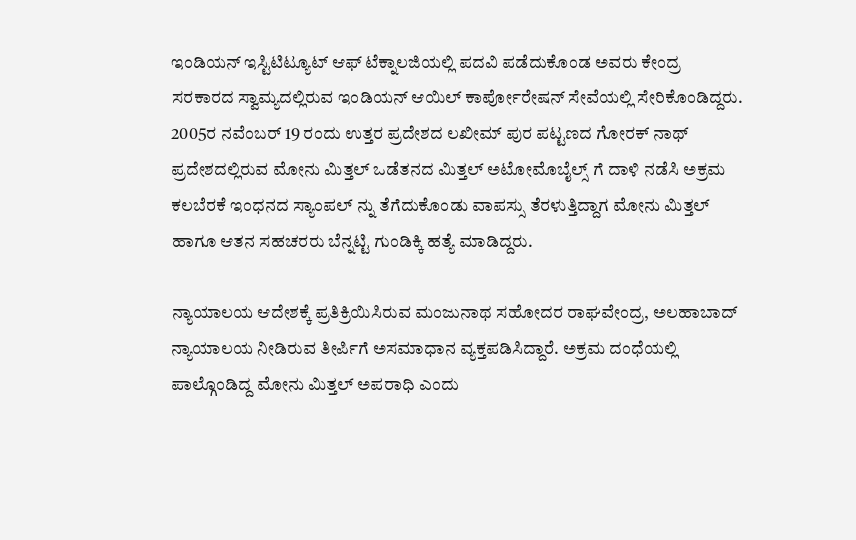ಇಂಡಿಯನ್ ಇಸ್ಟಿಟಿಟ್ಯೂಟ್ ಆಫ್ ಟೆಕ್ನಾಲಜಿಯಲ್ಲಿ ಪದವಿ ಪಡೆದುಕೊಂಡ ಅವರು ಕೇಂದ್ರ ಸರಕಾರದ ಸ್ವಾಮ್ಯದಲ್ಲಿರುವ ಇಂಡಿಯನ್ ಆಯಿಲ್ ಕಾರ್ಪೋರೇಷನ್ ಸೇವೆಯಲ್ಲಿ ಸೇರಿಕೊಂಡಿದ್ದರು. 2005ರ ನವೆಂಬರ್ 19 ರಂದು ಉತ್ತರ ಪ್ರದೇಶದ ಲಖೀಮ್ ಪುರ ಪಟ್ಟಣದ ಗೋರಕ್ ನಾಥ್ ಪ್ರದೇಶದಲ್ಲಿರುವ ಮೋನು ಮಿತ್ತಲ್ ಒಡೆತನದ ಮಿತ್ತಲ್ ಅಟೋಮೊಬೈಲ್ಸ್ ಗೆ ದಾಳಿ ನಡೆಸಿ ಅಕ್ರಮ ಕಲಬೆರಕೆ ಇಂಧನದ ಸ್ಯಾಂಪಲ್ ನ್ನು ತೆಗೆದುಕೊಂಡು ವಾಪಸ್ಸು ತೆರಳುತ್ತಿದ್ದಾಗ ಮೋನು ಮಿತ್ತಲ್ ಹಾಗೂ ಆತನ ಸಹಚರರು ಬೆನ್ನಟ್ಟಿ ಗುಂಡಿಕ್ಕಿ ಹತ್ಯೆ ಮಾಡಿದ್ದರು.

ನ್ಯಾಯಾಲಯ ಆದೇಶಕ್ಕೆ ಪ್ರತಿಕ್ರಿಯಿಸಿರುವ ಮಂಜುನಾಥ ಸಹೋದರ ರಾಘವೇಂದ್ರ, ಅಲಹಾಬಾದ್ ನ್ಯಾಯಾಲಯ ನೀಡಿರುವ ತೀರ್ಪಿಗೆ ಅಸಮಾಧಾನ ವ್ಯಕ್ತಪಡಿಸಿದ್ದಾರೆ. ಅಕ್ರಮ ದಂಧೆಯಲ್ಲಿ ಪಾಲ್ಗೊಂಡಿದ್ದ ಮೋನು ಮಿತ್ತಲ್ ಅಪರಾಧಿ ಎಂದು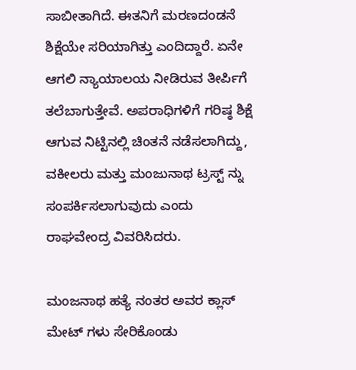ಸಾಬೀತಾಗಿದೆ. ಈತನಿಗೆ ಮರಣದಂಡನೆ ಶಿಕ್ಷೆಯೇ ಸರಿಯಾಗಿತ್ತು ಎಂದಿದ್ದಾರೆ. ಏನೇ ಆಗಲಿ ನ್ಯಾಯಾಲಯ ನೀಡಿರುವ ತೀರ್ಪಿಗೆ ತಲೆಬಾಗುತ್ತೇವೆ. ಅಪರಾಧಿಗಳಿಗೆ ಗರಿಷ್ಠ ಶಿಕ್ಷೆ ಆಗುವ ನಿಟ್ಟಿನಲ್ಲಿ ಚಿಂತನೆ ನಡೆಸಲಾಗಿದ್ದು, ವಕೀಲರು ಮತ್ತು ಮಂಜುನಾಥ ಟ್ರಸ್ಟ್ ನ್ನು ಸಂಪರ್ಕಿಸಲಾಗುವುದು ಎಂದು ರಾಘವೇಂದ್ರ ವಿವರಿಸಿದರು.

ಮಂಜನಾಥ ಹತ್ಯೆ ನಂತರ ಅವರ ಕ್ಲಾಸ್ ಮೇಟ್ ಗಳು ಸೇರಿಕೊಂಡು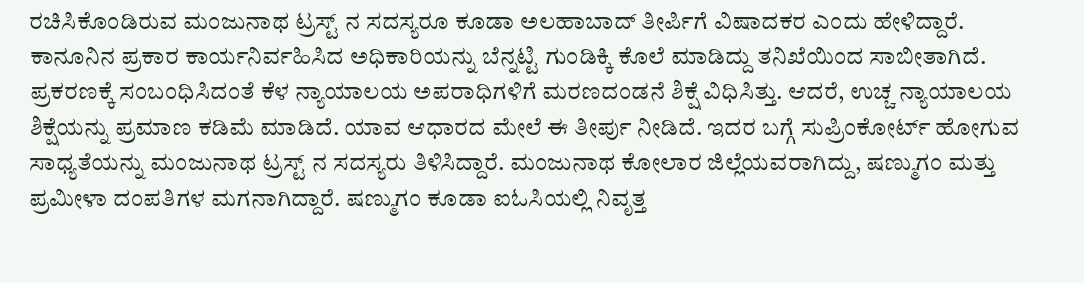ರಚಿಸಿಕೊಂಡಿರುವ ಮಂಜುನಾಥ ಟ್ರಸ್ಟ್ ನ ಸದಸ್ಯರೂ ಕೂಡಾ ಅಲಹಾಬಾದ್ ತೀರ್ಪಿಗೆ ವಿಷಾದಕರ ಎಂದು ಹೇಳಿದ್ದಾರೆ. ಕಾನೂನಿನ ಪ್ರಕಾರ ಕಾರ್ಯನಿರ್ವಹಿಸಿದ ಅಧಿಕಾರಿಯನ್ನು ಬೆನ್ನಟ್ಟಿ ಗುಂಡಿಕ್ಕಿ ಕೊಲೆ ಮಾಡಿದ್ದು ತನಿಖೆಯಿಂದ ಸಾಬೀತಾಗಿದೆ. ಪ್ರಕರಣಕ್ಕೆ ಸಂಬಂಧಿಸಿದಂತೆ ಕೆಳ ನ್ಯಾಯಾಲಯ ಅಪರಾಧಿಗಳಿಗೆ ಮರಣದಂಡನೆ ಶಿಕ್ಷೆ ವಿಧಿಸಿತ್ತು. ಆದರೆ, ಉಚ್ಚ ನ್ಯಾಯಾಲಯ ಶಿಕ್ಷೆಯನ್ನು ಪ್ರಮಾಣ ಕಡಿಮೆ ಮಾಡಿದೆ. ಯಾವ ಆಧಾರದ ಮೇಲೆ ಈ ತೀರ್ಪು ನೀಡಿದೆ. ಇದರ ಬಗ್ಗೆ ಸುಪ್ರಿಂಕೋರ್ಟ್ ಹೋಗುವ ಸಾಧ್ಯತೆಯನ್ನು ಮಂಜುನಾಥ ಟ್ರಸ್ಟ್ ನ ಸದಸ್ಯರು ತಿಳಿಸಿದ್ದಾರೆ. ಮಂಜುನಾಥ ಕೋಲಾರ ಜಿಲ್ಲೆಯವರಾಗಿದ್ದು, ಷಣ್ಮುಗಂ ಮತ್ತು ಪ್ರಮೀಳಾ ದಂಪತಿಗಳ ಮಗನಾಗಿದ್ದಾರೆ. ಷಣ್ಮುಗಂ ಕೂಡಾ ಐಓಸಿಯಲ್ಲಿ ನಿವೃತ್ತ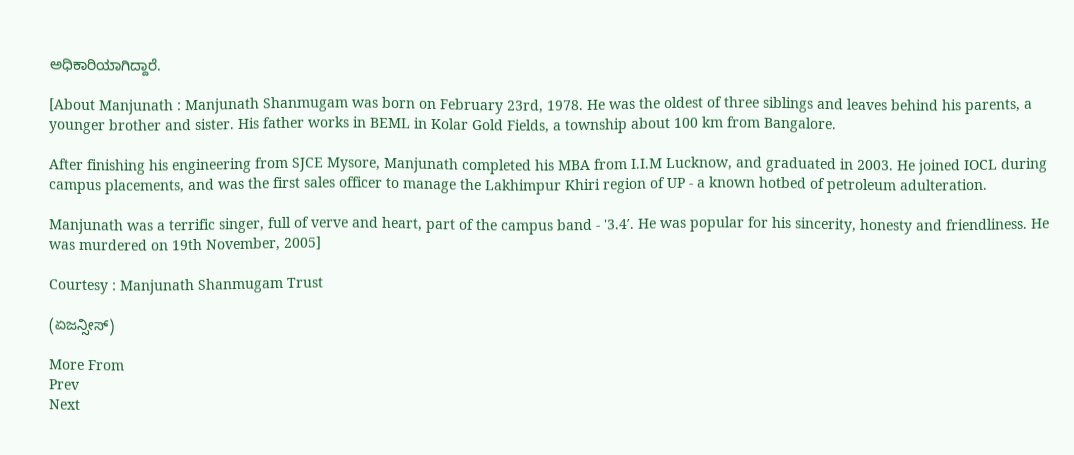ಅಧಿಕಾರಿಯಾಗಿದ್ದಾರೆ.

[About Manjunath : Manjunath Shanmugam was born on February 23rd, 1978. He was the oldest of three siblings and leaves behind his parents, a younger brother and sister. His father works in BEML in Kolar Gold Fields, a township about 100 km from Bangalore.

After finishing his engineering from SJCE Mysore, Manjunath completed his MBA from I.I.M Lucknow, and graduated in 2003. He joined IOCL during campus placements, and was the first sales officer to manage the Lakhimpur Khiri region of UP - a known hotbed of petroleum adulteration.

Manjunath was a terrific singer, full of verve and heart, part of the campus band - '3.4′. He was popular for his sincerity, honesty and friendliness. He was murdered on 19th November, 2005]

Courtesy : Manjunath Shanmugam Trust

(ಏಜನ್ಸೀಸ್)

More From
Prev
Next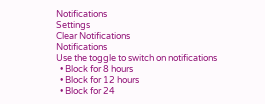Notifications
Settings
Clear Notifications
Notifications
Use the toggle to switch on notifications
  • Block for 8 hours
  • Block for 12 hours
  • Block for 24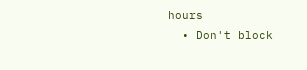hours
  • Don't block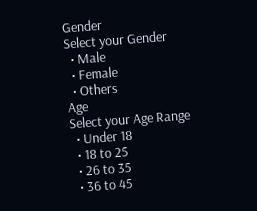Gender
Select your Gender
  • Male
  • Female
  • Others
Age
Select your Age Range
  • Under 18
  • 18 to 25
  • 26 to 35
  • 36 to 45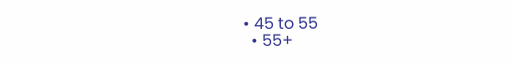• 45 to 55
  • 55+